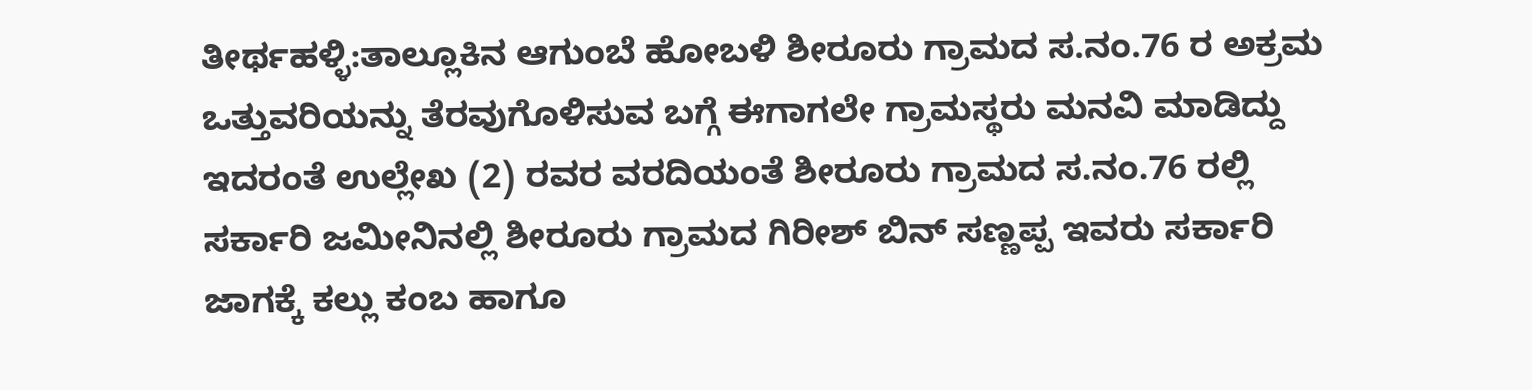ತೀರ್ಥಹಳ್ಳಿ:ತಾಲ್ಲೂಕಿನ ಆಗುಂಬೆ ಹೋಬಳಿ ಶೀರೂರು ಗ್ರಾಮದ ಸ.ನಂ.76 ರ ಅಕ್ರಮ ಒತ್ತುವರಿಯನ್ನು ತೆರವುಗೊಳಿಸುವ ಬಗ್ಗೆ ಈಗಾಗಲೇ ಗ್ರಾಮಸ್ಥರು ಮನವಿ ಮಾಡಿದ್ದು ಇದರಂತೆ ಉಲ್ಲೇಖ (2) ರವರ ವರದಿಯಂತೆ ಶೀರೂರು ಗ್ರಾಮದ ಸ.ನಂ.76 ರಲ್ಲಿ ಸರ್ಕಾರಿ ಜಮೀನಿನಲ್ಲಿ ಶೀರೂರು ಗ್ರಾಮದ ಗಿರೀಶ್ ಬಿನ್ ಸಣ್ಣಪ್ಪ ಇವರು ಸರ್ಕಾರಿ ಜಾಗಕ್ಕೆ ಕಲ್ಲು ಕಂಬ ಹಾಗೂ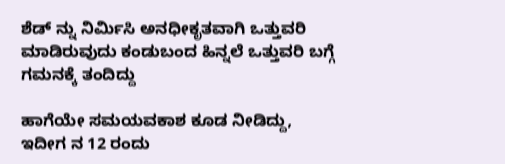ಶೆಡ್ ನ್ನು ನಿರ್ಮಿಸಿ ಅನಧೀಕೃತವಾಗಿ ಒತ್ತುವರಿ ಮಾಡಿರುವುದು ಕಂಡುಬಂದ ಹಿನ್ನಲೆ ಒತ್ತುವರಿ ಬಗ್ಗೆ ಗಮನಕ್ಕೆ ತಂದಿದ್ದು

ಹಾಗೆಯೇ ಸಮಯವಕಾಶ ಕೂಡ ನೀಡಿದ್ದು, ಇದೀಗ ನ 12 ರಂದು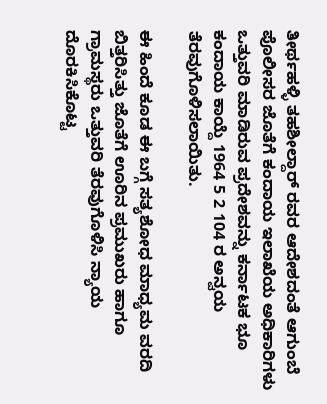ತೀರ್ಥಹಳ್ಳಿ ತಹಶೀಲ್ದಾರ್ ರವರ ಆದೇಶದಂತೆ ಆಗುಂಬೆ ಪೊಲೀಸರ ಜೊತೆಗೆ ಕಂದಾಯ ಇಲಾಖೆಯ ಅಧಿಕಾರಿಗಳು ಒತ್ತುವರಿ ಮಾಡಿರುವ ಪ್ರದೇಶವನ್ನು ಕರ್ನಾಟಕ ಭೂ ಕಂದಾಯ ಕಾಯ್ದೆ 1964 5 2 104 ರ ಅನ್ವಯ ತೆರವುಗೊಳಿಸಲಾಯಿತು.

ಈ ಹಿಂದೆ ಕೂಡ ಈ ಬಗ್ಗೆ ಸತ್ಯಶೋಧ ಮಾಧ್ಯಮ ವರದಿ ಬಿತ್ತರಿಸಿತ್ತು ಜೊತೆಗೆ ಊರಿನ ಪ್ರಮುಖರು ಹಾಗೂ ಗ್ರಾಮಸ್ಥರು ಒತ್ತುವರಿ ತೆರವುಗೊಳಿಸಿ ನ್ಯಾಯ ದೊರಕಿಸಿಕೊಟ್ಟ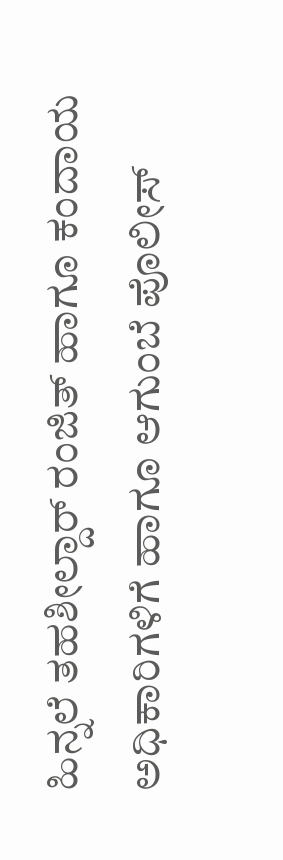ಹಿನ್ನಲೆ ತಹಶೀಲ್ದಾರ್ ರಂಜಿತ್ ಹಾಗೂ ಕಂದಾಯ ಅಧಿಕಾರಿಗಳಿಗೆ ಹಾಗೂ ಆಗುಂಬೆ ಪೊಲೀಸ್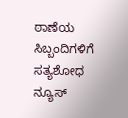ಠಾಣೆಯ ಸಿಬ್ಬಂದಿಗಳಿಗೆ ಸತ್ಯಶೋಧ ನ್ಯೂಸ್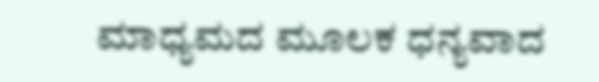ಮಾಧ್ಯಮದ ಮೂಲಕ ಧನ್ಯವಾದ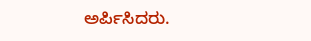ಅರ್ಪಿಸಿದರು.